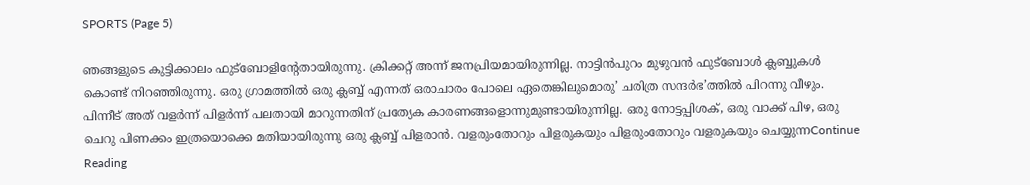SPORTS (Page 5)

ഞങ്ങളുടെ കുട്ടിക്കാലം ഫുട്ബോളിന്റേതായിരുന്നു. ക്രിക്കറ്റ് അന്ന് ജനപ്രിയമായിരുന്നില്ല. നാട്ടിൻപുറം മുഴുവൻ ഫുട്ബോൾ ക്ലബ്ബുകൾ കൊണ്ട് നിറഞ്ഞിരുന്നു. ഒരു ഗ്രാമത്തിൽ ഒരു ക്ലബ്ബ് എന്നത് ഒരാചാരം പോലെ ഏതെങ്കിലുമൊരു’ ചരിത്ര സന്ദർഭ’ത്തിൽ പിറന്നു വീഴും. പിന്നീട് അത് വളർന്ന് പിളർന്ന് പലതായി മാറുന്നതിന് പ്രത്യേക കാരണങ്ങളൊന്നുമുണ്ടായിരുന്നില്ല. ഒരു നോട്ടപ്പിശക്, ഒരു വാക്ക് പിഴ, ഒരു ചെറു പിണക്കം ഇത്രയൊക്കെ മതിയായിരുന്നു ഒരു ക്ലബ്ബ് പിളരാൻ. വളരുംതോറും പിളരുകയും പിളരുംതോറും വളരുകയും ചെയ്യുന്നContinue Reading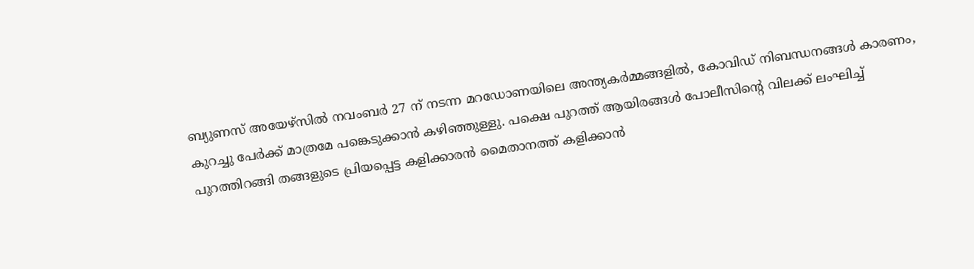ബ്യുണസ് അയേഴ്‌സിൽ നവംബർ 27 ന് നടന്ന മറഡോണയിലെ അന്ത്യകർമ്മങ്ങളിൽ, കോവിഡ് നിബന്ധനങ്ങൾ കാരണം, കുറച്ചു പേർക്ക് മാത്രമേ പങ്കെടുക്കാൻ കഴിഞ്ഞുള്ളു. പക്ഷെ പുറത്ത് ആയിരങ്ങൾ പോലീസിന്‍റെ വിലക്ക് ലംഘിച്ച് പുറത്തിറങ്ങി തങ്ങളുടെ പ്രിയപ്പെട്ട കളിക്കാരൻ മൈതാനത്ത് കളിക്കാന്‍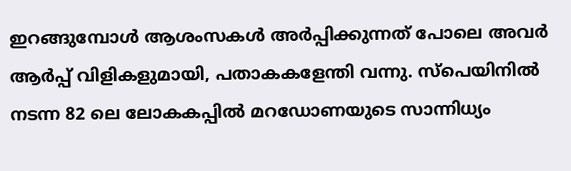ഇറങ്ങുമ്പോൾ ആശംസകൾ അർപ്പിക്കുന്നത് പോലെ അവർ ആർപ്പ് വിളികളുമായി, പതാകകളേന്തി വന്നു. സ്‌പെയിനിൽ നടന്ന 82 ലെ ലോകകപ്പിൽ മറഡോണയുടെ സാന്നിധ്യം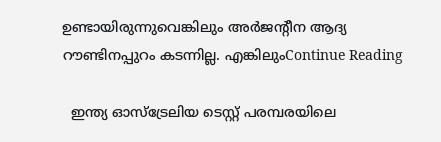ഉണ്ടായിരുന്നുവെങ്കിലും അർജന്റീന ആദ്യ റൗണ്ടിനപ്പുറം കടന്നില്ല. എങ്കിലുംContinue Reading

  ഇന്ത്യ ഓസ്ട്രേലിയ ടെസ്റ്റ്‌ പരമ്പരയിലെ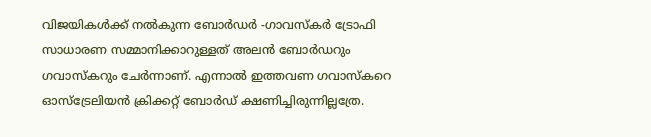വിജയികൾക്ക് നൽകുന്ന ബോർഡർ -ഗാവസ്‌കർ ട്രോഫി സാധാരണ സമ്മാനിക്കാറുള്ളത് അലൻ ബോർഡറും ഗവാസ്കറും ചേർന്നാണ്. എന്നാൽ ഇത്തവണ ഗവാസ്കറെ ഓസ്‌ട്രേലിയൻ ക്രിക്കറ്റ്‌ ബോർഡ് ക്ഷണിച്ചിരുന്നില്ലത്രേ.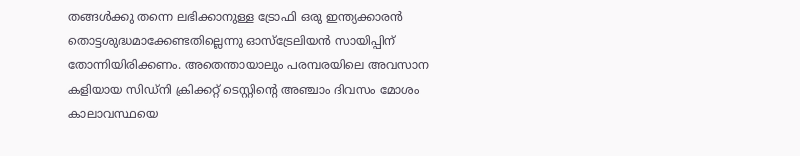തങ്ങൾക്കു തന്നെ ലഭിക്കാനുള്ള ട്രോഫി ഒരു ഇന്ത്യക്കാരൻ തൊട്ടശുദ്ധമാക്കേണ്ടതില്ലെന്നു ഓസ്‌ട്രേലിയൻ സായിപ്പിന് തോന്നിയിരിക്കണം. അതെന്തായാലും പരമ്പരയിലെ അവസാന കളിയായ സിഡ്‌നി ക്രിക്കറ്റ്‌ ടെസ്റ്റിന്റെ അഞ്ചാം ദിവസം മോശം കാലാവസ്ഥയെ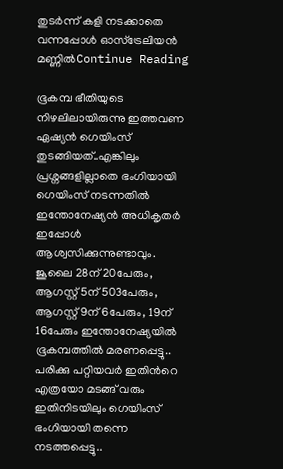തുടർന്ന് കളി നടക്കാതെ വന്നപ്പോൾ ഓസ്‌ട്രേലിയൻ മണ്ണിൽContinue Reading

ഭൂകമ്പ ഭീതിയുടെ നിഴലിലായിരുന്നു ഇത്തവണ ഏഷ്യന്‍ ഗെയിംസ് തുടങ്ങിയത്..എങ്കിലും പ്രശ്നങ്ങളില്ലാതെ ഭംഗിയായി ഗെയിംസ് നടന്നതില്‍ ഇന്തോനേഷ്യന്‍ അധികൃതര്‍ ഇപ്പോള്‍ ആശ്വസിക്കുന്നുണ്ടാവും. ജൂലൈ 28ന് 20പേരും, ആഗസ്റ്റ് 5ന് 503പേരും, ആഗസ്റ്റ് 9ന് 6പേരും, 19ന് 16പേരും ഇന്തോനേഷ്യയില്‍ ഭൂകമ്പത്തില്‍ മരണപ്പെട്ടു.. പരിക്കു പറ്റിയവര്‍ ഇതിന്‍റെ എത്രയോ മടങ്ങ് വരും ഇതിനിടയിലും ഗെയിംസ് ഭംഗിയായി തന്നെ നടത്തപ്പെട്ടു..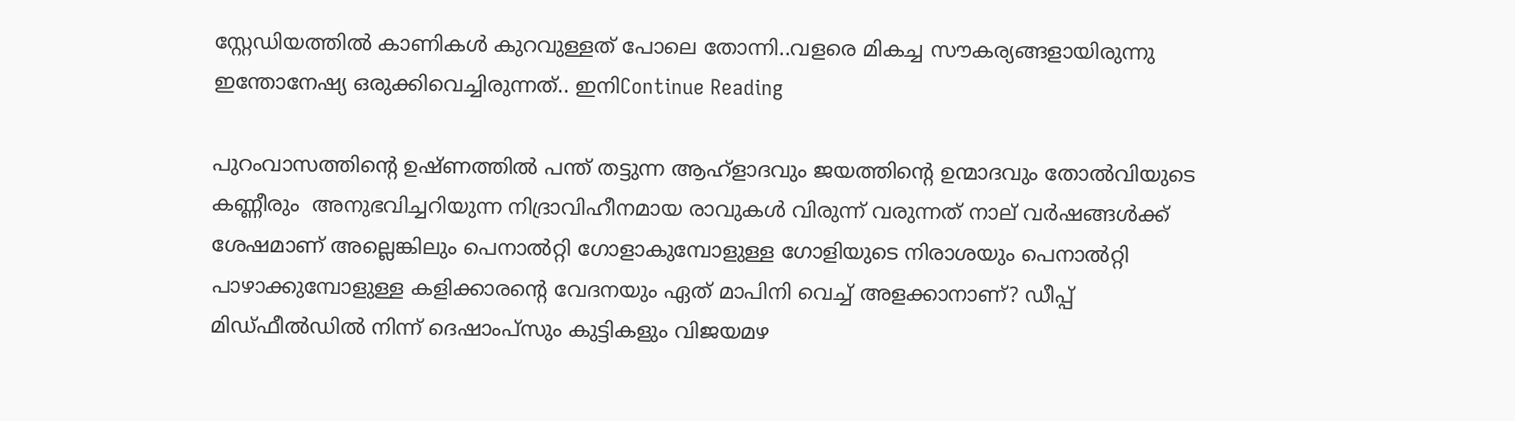സ്റ്റേഡിയത്തില്‍ കാണികള്‍ കുറവുള്ളത് പോലെ തോന്നി..വളരെ മികച്ച സൗകര്യങ്ങളായിരുന്നു ഇന്തോനേഷ്യ ഒരുക്കിവെച്ചിരുന്നത്.. ഇനിContinue Reading

പുറംവാസത്തിന്‍റെ ഉഷ്ണത്തിൽ പന്ത് തട്ടുന്ന ആഹ്ളാദവും ജയത്തിന്‍റെ ഉന്മാദവും തോൽവിയുടെ കണ്ണീരും  അനുഭവിച്ചറിയുന്ന നിദ്രാവിഹീനമായ രാവുകൾ വിരുന്ന്‌ വരുന്നത് നാല് വർഷങ്ങൾക്ക്‌ ശേഷമാണ് അല്ലെങ്കിലും പെനാൽറ്റി ഗോളാകുമ്പോളുള്ള ഗോളിയുടെ നിരാശയും പെനാൽറ്റി പാഴാക്കുമ്പോളുള്ള കളിക്കാരന്‍റെ വേദനയും ഏത് മാപിനി വെച്ച് അളക്കാനാണ്? ഡീപ്പ് മിഡ്ഫീൽഡിൽ നിന്ന് ദെഷാംപ്‌സും കുട്ടികളും വിജയമഴ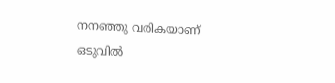നനഞ്ഞു വരികയാണ് ഒടുവിൽ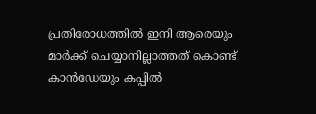പ്രതിരോധത്തിൽ ഇനി ആരെയും മാർക്ക് ചെയ്യാനില്ലാത്തത് കൊണ്ട് കാൻഡേയും കപ്പിൽ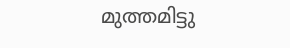മുത്തമിട്ടു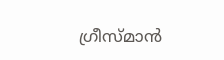ഗ്രീസ്മാൻ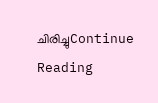ചിരിച്ചുContinue Reading